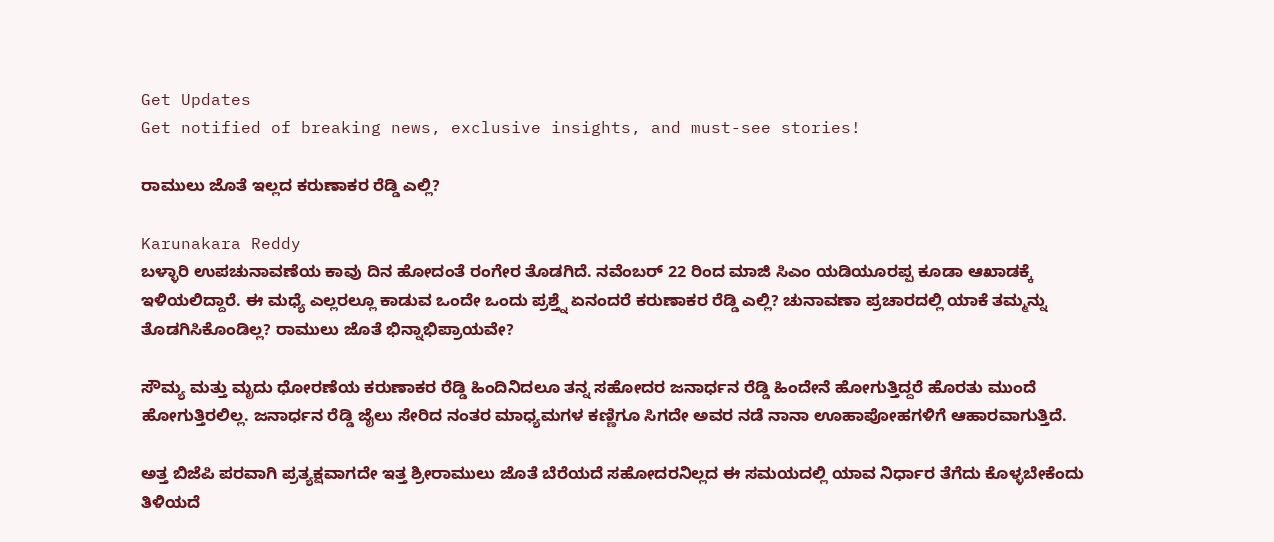Get Updates
Get notified of breaking news, exclusive insights, and must-see stories!

ರಾಮುಲು ಜೊತೆ ಇಲ್ಲದ ಕರುಣಾಕರ ರೆಡ್ಡಿ ಎಲ್ಲಿ?

Karunakara Reddy
ಬಳ್ಳಾರಿ ಉಪಚುನಾವಣೆಯ ಕಾವು ದಿನ ಹೋದಂತೆ ರಂಗೇರ ತೊಡಗಿದೆ. ನವೆಂಬರ್ 22 ರಿಂದ ಮಾಜಿ ಸಿಎಂ ಯಡಿಯೂರಪ್ಪ ಕೂಡಾ ಆಖಾಡಕ್ಕೆ ಇಳಿಯಲಿದ್ದಾರೆ. ಈ ಮಧ್ಯೆ ಎಲ್ಲರಲ್ಲೂ ಕಾಡುವ ಒಂದೇ ಒಂದು ಪ್ರಶ್ತ್ನೆ ಏನಂದರೆ ಕರುಣಾಕರ ರೆಡ್ಡಿ ಎಲ್ಲಿ? ಚುನಾವಣಾ ಪ್ರಚಾರದಲ್ಲಿ ಯಾಕೆ ತಮ್ಮನ್ನು ತೊಡಗಿಸಿಕೊಂಡಿಲ್ಲ? ರಾಮುಲು ಜೊತೆ ಭಿನ್ನಾಭಿಪ್ರಾಯವೇ?

ಸೌಮ್ಯ ಮತ್ತು ಮೃದು ಧೋರಣೆಯ ಕರುಣಾಕರ ರೆಡ್ಡಿ ಹಿಂದಿನಿದಲೂ ತನ್ನ ಸಹೋದರ ಜನಾರ್ಧನ ರೆಡ್ಡಿ ಹಿಂದೇನೆ ಹೋಗುತ್ತಿದ್ದರೆ ಹೊರತು ಮುಂದೆ ಹೋಗುತ್ತಿರಲಿಲ್ಲ. ಜನಾರ್ಧನ ರೆಡ್ಡಿ ಜೈಲು ಸೇರಿದ ನಂತರ ಮಾಧ್ಯಮಗಳ ಕಣ್ಣಿಗೂ ಸಿಗದೇ ಅವರ ನಡೆ ನಾನಾ ಊಹಾಪೋಹಗಳಿಗೆ ಆಹಾರವಾಗುತ್ತಿದೆ.

ಅತ್ತ ಬಿಜೆಪಿ ಪರವಾಗಿ ಪ್ರತ್ಯಕ್ಷವಾಗದೇ ಇತ್ತ ಶ್ರೀರಾಮುಲು ಜೊತೆ ಬೆರೆಯದೆ ಸಹೋದರನಿಲ್ಲದ ಈ ಸಮಯದಲ್ಲಿ ಯಾವ ನಿರ್ಧಾರ ತೆಗೆದು ಕೊಳ್ಳಬೇಕೆಂದು ತಿಳಿಯದೆ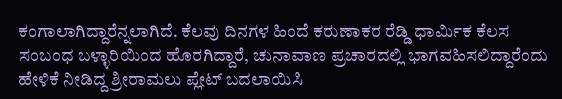ಕಂಗಾಲಾಗಿದ್ದಾರೆನ್ನಲಾಗಿದೆ. ಕೆಲವು ದಿನಗಳ ಹಿಂದೆ ಕರುಣಾಕರ ರೆಡ್ಡಿ ಧಾರ್ಮಿಕ ಕೆಲಸ ಸಂಬಂಧ ಬಳ್ಳಾರಿಯಿಂದ ಹೊರಗಿದ್ದಾರೆ, ಚುನಾವಾಣ ಪ್ರಚಾರದಲ್ಲಿ ಭಾಗವಹಿಸಲಿದ್ದಾರೆಂದು ಹೇಳಿಕೆ ನೀಡಿದ್ದ ಶ್ರೀರಾಮಲು ಪ್ಲೇಟ್ ಬದಲಾಯಿಸಿ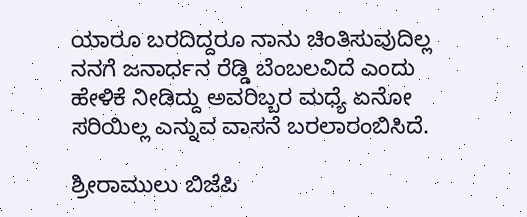ಯಾರೂ ಬರದಿದ್ದರೂ ನಾನು ಚಿಂತಿಸುವುದಿಲ್ಲ ನನಗೆ ಜನಾರ್ಧನ ರೆಡ್ಡಿ ಬೆಂಬಲವಿದೆ ಎಂದು ಹೇಳಿಕೆ ನೀಡಿದ್ದು ಅವರಿಬ್ಬರ ಮಧ್ಯೆ ಏನೋ ಸರಿಯಿಲ್ಲ ಎನ್ನುವ ವಾಸನೆ ಬರಲಾರಂಬಿಸಿದೆ.

ಶ್ರೀರಾಮುಲು ಬಿಜೆಪಿ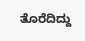ತೊರೆದಿದ್ದು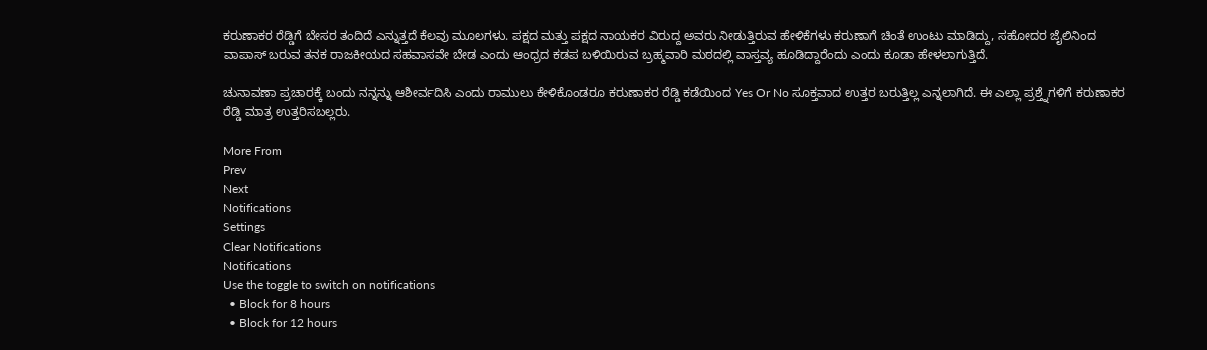ಕರುಣಾಕರ ರೆಡ್ಡಿಗೆ ಬೇಸರ ತಂದಿದೆ ಎನ್ನುತ್ತದೆ ಕೆಲವು ಮೂಲಗಳು. ಪಕ್ಷದ ಮತ್ತು ಪಕ್ಷದ ನಾಯಕರ ವಿರುದ್ದ ಅವರು ನೀಡುತ್ತಿರುವ ಹೇಳಿಕೆಗಳು ಕರುಣಾಗೆ ಚಿಂತೆ ಉಂಟು ಮಾಡಿದ್ದು, ಸಹೋದರ ಜೈಲಿನಿಂದ ವಾಪಾಸ್ ಬರುವ ತನಕ ರಾಜಕೀಯದ ಸಹವಾಸವೇ ಬೇಡ ಎಂದು ಆಂಧ್ರದ ಕಡಪ ಬಳಿಯಿರುವ ಬ್ರಹ್ಮವಾರಿ ಮಠದಲ್ಲಿ ವಾಸ್ತವ್ಯ ಹೂಡಿದ್ದಾರೆಂದು ಎಂದು ಕೂಡಾ ಹೇಳಲಾಗುತ್ತಿದೆ.

ಚುನಾವಣಾ ಪ್ರಚಾರಕ್ಕೆ ಬಂದು ನನ್ನನ್ನು ಆಶೀರ್ವದಿಸಿ ಎಂದು ರಾಮುಲು ಕೇಳಿಕೊಂಡರೂ ಕರುಣಾಕರ ರೆಡ್ಡಿ ಕಡೆಯಿಂದ Yes Or No ಸೂಕ್ತವಾದ ಉತ್ತರ ಬರುತ್ತಿಲ್ಲ ಎನ್ನಲಾಗಿದೆ. ಈ ಎಲ್ಲಾ ಪ್ರಶ್ತ್ನೆಗಳಿಗೆ ಕರುಣಾಕರ ರೆಡ್ಡಿ ಮಾತ್ರ ಉತ್ತರಿಸಬಲ್ಲರು.

More From
Prev
Next
Notifications
Settings
Clear Notifications
Notifications
Use the toggle to switch on notifications
  • Block for 8 hours
  • Block for 12 hours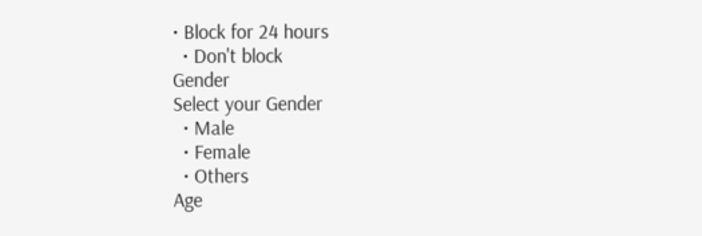• Block for 24 hours
  • Don't block
Gender
Select your Gender
  • Male
  • Female
  • Others
Age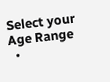Select your Age Range
  •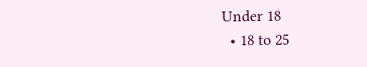Under 18
  • 18 to 25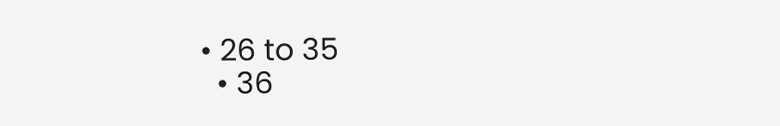• 26 to 35
  • 36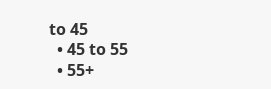to 45
  • 45 to 55
  • 55+